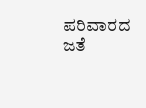ಪರಿವಾರದ ಜತೆ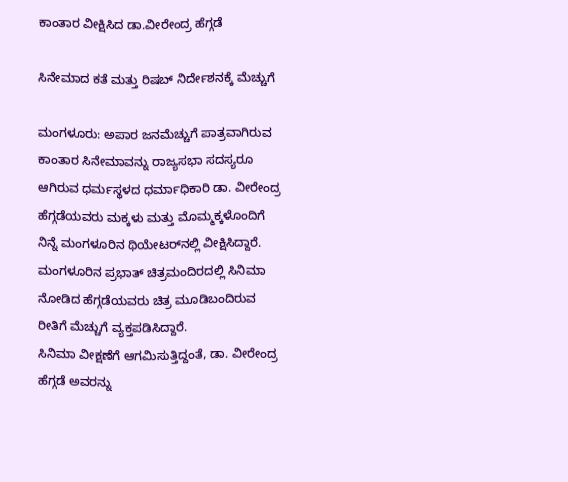ಕಾಂತಾರ ವೀಕ್ಷಿಸಿದ ಡಾ.ವೀರೇಂದ್ರ ಹೆಗ್ಗಡೆ

ಸಿನೇಮಾದ ಕತೆ ಮತ್ತು ರಿಷಬ್‌ ನಿರ್ದೇಶನಕ್ಕೆ ಮೆಚ್ಚುಗೆ

ಮಂಗಳೂರು: ಅಪಾರ ಜನಮೆಚ್ಚುಗೆ ಪಾತ್ರವಾಗಿರುವ ಕಾಂತಾರ ಸಿನೇಮಾವನ್ನು ರಾಜ್ಯಸಭಾ ಸದಸ್ಯರೂ ಆಗಿರುವ ಧರ್ಮಸ್ಥಳದ ಧರ್ಮಾಧಿಕಾರಿ ಡಾ. ವೀರೇಂದ್ರ ಹೆಗ್ಗಡೆಯವರು ಮಕ್ಕಳು ಮತ್ತು ಮೊಮ್ಮಕ್ಕಳೊಂದಿಗೆ ನಿನ್ನೆ ಮಂಗಳೂರಿನ ಥಿಯೇಟರ್‌ನಲ್ಲಿ ವೀಕ್ಷಿಸಿದ್ದಾರೆ.
ಮಂಗಳೂರಿನ ಪ್ರಭಾತ್‌ ಚಿತ್ರಮಂದಿರದಲ್ಲಿ ಸಿನಿಮಾ ನೋಡಿದ ಹೆಗ್ಗಡೆಯವರು ಚಿತ್ರ ಮೂಡಿಬಂದಿರುವ ರೀತಿಗೆ ಮೆಚ್ಚುಗೆ ವ್ಯಕ್ತಪಡಿಸಿದ್ದಾರೆ.
ಸಿನಿಮಾ ವೀಕ್ಷಣೆಗೆ ಆಗಮಿಸುತ್ತಿದ್ದಂತೆ, ಡಾ. ವೀರೇಂದ್ರ ಹೆಗ್ಗಡೆ ಅವರನ್ನು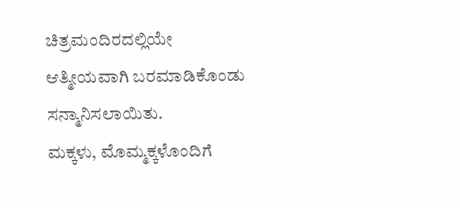ಚಿತ್ರಮಂದಿರದಲ್ಲಿಯೇ ಆತ್ಮೀಯವಾಗಿ ಬರಮಾಡಿಕೊಂಡು ಸನ್ಮಾನಿಸಲಾಯಿತು.
ಮಕ್ಕಳು, ಮೊಮ್ಮಕ್ಕಳೊಂದಿಗೆ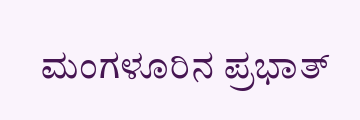ಮಂಗಳೂರಿನ ಪ್ರಭಾತ್‌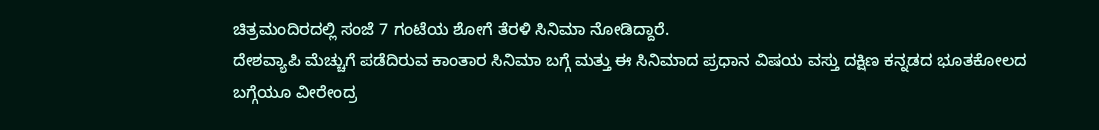ಚಿತ್ರಮಂದಿರದಲ್ಲಿ ಸಂಜೆ 7 ಗಂಟೆಯ ಶೋಗೆ ತೆರಳಿ ಸಿನಿಮಾ ನೋಡಿದ್ದಾರೆ.
ದೇಶವ್ಯಾಪಿ ಮೆಚ್ಚುಗೆ ಪಡೆದಿರುವ ಕಾಂತಾರ ಸಿನಿಮಾ ಬಗ್ಗೆ ಮತ್ತು ಈ ಸಿನಿಮಾದ ಪ್ರಧಾನ ವಿಷಯ ವಸ್ತು ದಕ್ಷಿಣ ಕನ್ನಡದ ಭೂತಕೋಲದ ಬಗ್ಗೆಯೂ ವೀರೇಂದ್ರ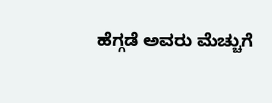ಹೆಗ್ಗಡೆ ಅವರು ಮೆಚ್ಚುಗೆ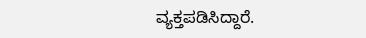ವ್ಯಕ್ತಪಡಿಸಿದ್ದಾರೆ.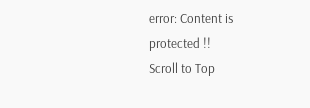error: Content is protected !!
Scroll to Top